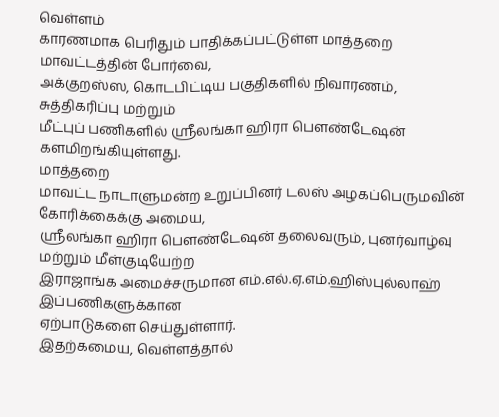வெள்ளம்
காரணமாக பெரிதும் பாதிக்கப்பட்டுள்ள மாத்தறை மாவட்டத்தின் போர்வை,
அக்குறஸ்ஸ, கொடபிட்டிய பகுதிகளில் நிவாரணம், சுத்திகரிப்பு மற்றும்
மீட்புப் பணிகளில் ஸ்ரீலங்கா ஹிரா பௌண்டேஷன் களமிறங்கியுள்ளது.
மாத்தறை
மாவட்ட நாடாளுமன்ற உறுப்பினர் டலஸ் அழகப்பெருமவின் கோரிக்கைக்கு அமைய,
ஸ்ரீலங்கா ஹிரா பௌண்டேஷன் தலைவரும், புனர்வாழ்வு மற்றும் மீள்குடியேற்ற
இராஜாங்க அமைச்சருமான எம்.எல்.ஏ.எம்.ஹிஸ்புல்லாஹ் இப்பணிகளுக்கான
ஏற்பாடுகளை செய்துள்ளார்.
இதற்கமைய, வெள்ளத்தால்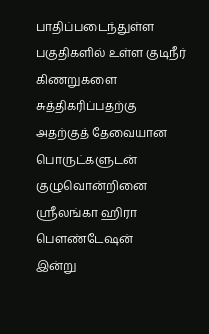பாதிப்படைந்துள்ள பகுதிகளில் உள்ள குடிநீர் கிணறுகளை சுத்திகரிப்பதற்கு
அதற்குத் தேவையான பொருட்களுடன் குழுவொன்றினை ஸ்ரீலங்கா ஹிரா பௌண்டேஷன்
இன்று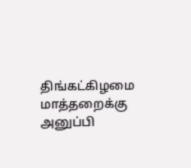திங்கட்கிழமை மாத்தறைக்கு அனுப்பி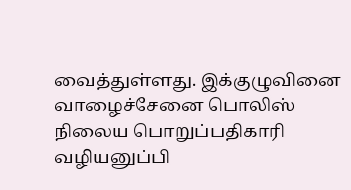வைத்துள்ளது. இக்குழுவினை
வாழைச்சேனை பொலிஸ் நிலைய பொறுப்பதிகாரி வழியனுப்பி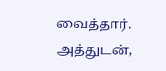வைத்தார்.
அத்துடன்,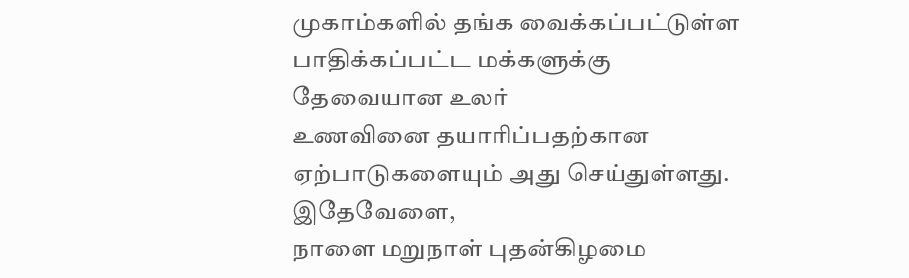முகாம்களில் தங்க வைக்கப்பட்டுள்ள பாதிக்கப்பட்ட மக்களுக்கு தேவையான உலர்
உணவினை தயாரிப்பதற்கான ஏற்பாடுகளையும் அது செய்துள்ளது.
இதேவேளை,
நாளை மறுநாள் புதன்கிழமை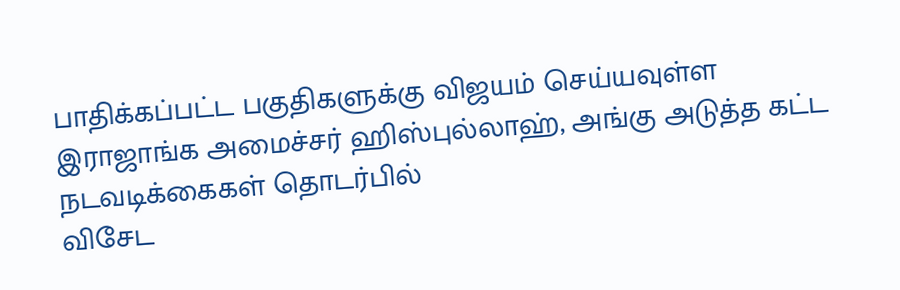பாதிக்கப்பட்ட பகுதிகளுக்கு விஜயம் செய்யவுள்ள
இராஜாங்க அமைச்சர் ஹிஸ்புல்லாஹ், அங்கு அடுத்த கட்ட நடவடிக்கைகள் தொடர்பில்
விசேட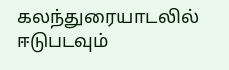கலந்துரையாடலில் ஈடுபடவும்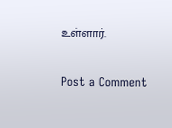உள்ளார்.

Post a Comment